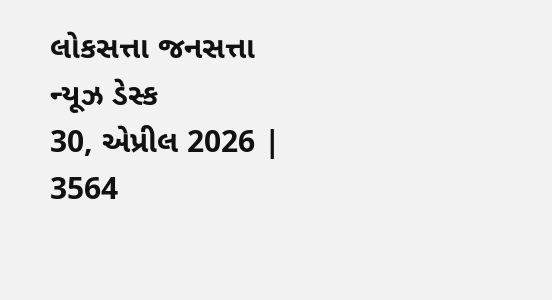લોકસત્તા જનસત્તા ન્યૂઝ ડેસ્ક
30, એપ્રીલ 2026 |
3564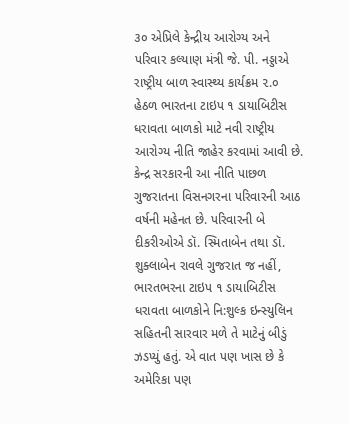૩૦ એપ્રિલે કેન્દ્રીય આરોગ્ય અને પરિવાર કલ્યાણ મંત્રી જે. પી. નડ્ડાએ રાષ્ટ્રીય બાળ સ્વાસ્થ્ય કાર્યક્રમ ૨.૦ હેઠળ ભારતના ટાઇપ ૧ ડાયાબિટીસ ધરાવતા બાળકો માટે નવી રાષ્ટ્રીય આરોગ્ય નીતિ જાહેર કરવામાં આવી છે. કેન્દ્ર સરકારની આ નીતિ પાછળ ગુજરાતના વિસનગરના પરિવારની આઠ વર્ષની મહેનત છે. પરિવારની બે દીકરીઓએ ડૉ. સ્મિતાબેન તથા ડૉ. શુક્લાબેન રાવલે ગુજરાત જ નહીં, ભારતભરના ટાઇપ ૧ ડાયાબિટીસ ધરાવતા બાળકોને નિ:શુલ્ક ઇન્સ્યુલિન સહિતની સારવાર મળે તે માટેનું બીડું ઝડપ્યું હતું. એ વાત પણ ખાસ છે કે અમેરિકા પણ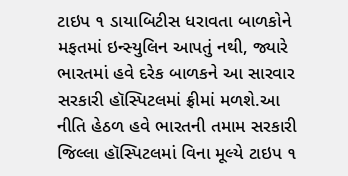ટાઇપ ૧ ડાયાબિટીસ ધરાવતા બાળકોને મફતમાં ઇન્સ્યુલિન આપતું નથી, જ્યારે ભારતમાં હવે દરેક બાળકને આ સારવાર સરકારી હૉસ્પિટલમાં ફ્રીમાં મળશે.આ નીતિ હેઠળ હવે ભારતની તમામ સરકારી જિલ્લા હૉસ્પિટલમાં વિના મૂલ્યે ટાઇપ ૧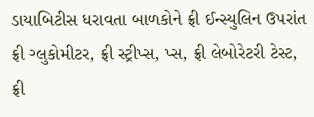ડાયાબિટીસ ધરાવતા બાળકોને ફ્રી ઈન્સ્યુલિન ઉપરાંત ફ્રી ગ્લુકોમીટર, ફ્રી સ્ટ્રીપ્સ, પ્સ, ફ્રી લેબોરેટરી ટેસ્ટ, ફ્રી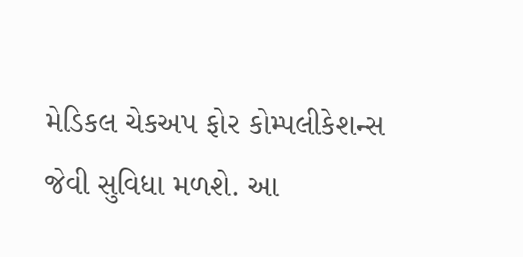મેડિકલ ચેકઅપ ફોર કોમ્પલીકેશન્સ જેવી સુવિધા મળશે. આ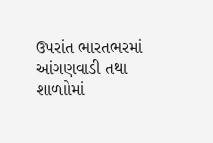ઉપરાંત ભારતભરમાં આંગણવાડી તથા શાળાોમાં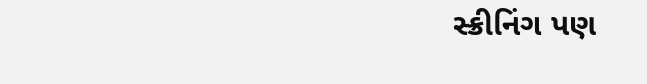સ્ક્રીનિંગ પણ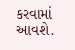કરવામાં આવશે.